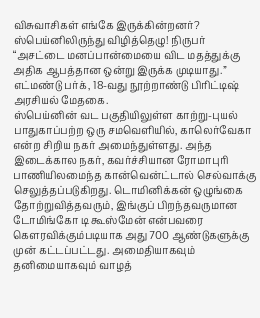விசுவாசிகள் எங்கே இருக்கின்றனர்?
ஸ்பெய்னிலிருந்து விழித்தெழு! நிருபர்
“அசட்டை மனப்பான்மையை விட மதத்துக்கு அதிக ஆபத்தான ஒன்று இருக்க முடியாது.”
எட்மண்டு பர்க், 18-வது நூற்றாண்டு பிரிட்டிஷ் அரசியல் மேதகை.
ஸ்பெய்னின் வட பகுதியிலுள்ள காற்று-புயல் பாதுகாப்பற்ற ஒரு சமவெளியில், காலெர்வேகா என்ற சிறிய நகர் அமைந்துள்ளது. அந்த இடைக்கால நகர், கவர்ச்சியான ரோமாபுரி பாணியிலமைந்த கான்வென்ட்டால் செல்வாக்கு செலுத்தப்படுகிறது. டொமினிக்கன் ஒழுங்கை தோற்றுவித்தவரும், இங்குப் பிறந்தவருமான டோமிங்கோ டி கூஸ்மேன் என்பவரை கௌரவிக்கும்படியாக அது 700 ஆண்டுகளுக்கு முன் கட்டப்பட்டது. அமைதியாகவும் தனிமையாகவும் வாழத்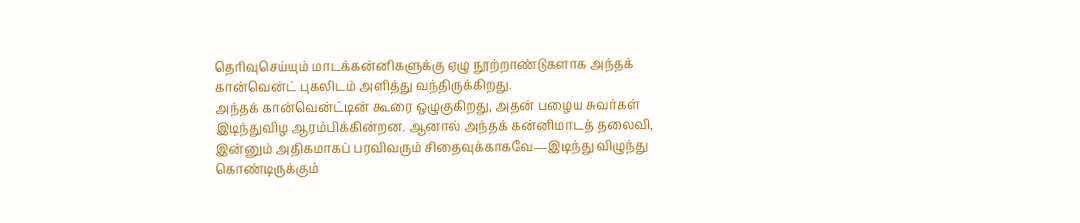தெரிவுசெய்யும் மாடக்கன்னிகளுக்கு ஏழு நூற்றாண்டுகளாக அந்தக் கான்வென்ட் புகலிடம் அளித்து வந்திருக்கிறது.
அந்தக் கான்வென்ட்டின் கூரை ஒழுகுகிறது, அதன் பழைய சுவர்கள் இடிந்துவிழ ஆரம்பிக்கின்றன. ஆனால் அந்தக் கன்னிமாடத் தலைவி, இன்னும் அதிகமாகப் பரவிவரும் சிதைவுக்காகவே—இடிந்து விழுந்து கொண்டிருக்கும்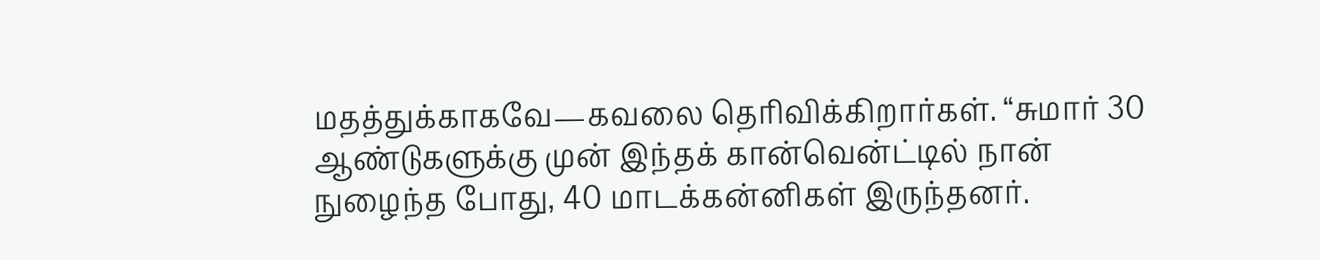மதத்துக்காகவே—கவலை தெரிவிக்கிறார்கள். “சுமார் 30 ஆண்டுகளுக்கு முன் இந்தக் கான்வென்ட்டில் நான் நுழைந்த போது, 40 மாடக்கன்னிகள் இருந்தனர்.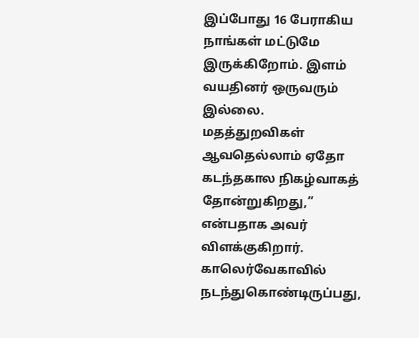இப்போது 16 பேராகிய நாங்கள் மட்டுமே இருக்கிறோம். இளம் வயதினர் ஒருவரும் இல்லை. மதத்துறவிகள் ஆவதெல்லாம் ஏதோ கடந்தகால நிகழ்வாகத் தோன்றுகிறது,” என்பதாக அவர் விளக்குகிறார்.
காலெர்வேகாவில் நடந்துகொண்டிருப்பது,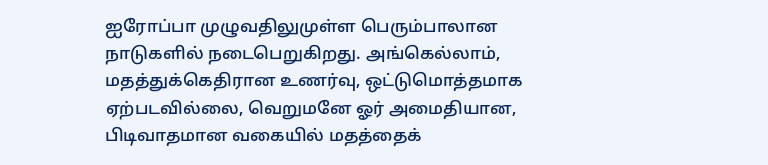ஐரோப்பா முழுவதிலுமுள்ள பெரும்பாலான நாடுகளில் நடைபெறுகிறது. அங்கெல்லாம், மதத்துக்கெதிரான உணர்வு, ஒட்டுமொத்தமாக ஏற்படவில்லை, வெறுமனே ஓர் அமைதியான, பிடிவாதமான வகையில் மதத்தைக்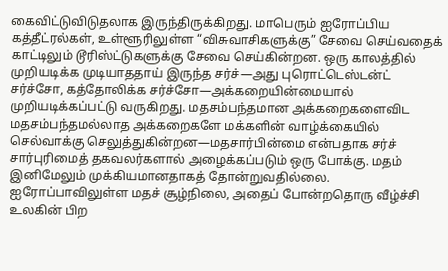கைவிட்டுவிடுதலாக இருந்திருக்கிறது. மாபெரும் ஐரோப்பிய கத்தீட்ரல்கள், உள்ளூரிலுள்ள “விசுவாசிகளுக்கு” சேவை செய்வதைக் காட்டிலும் டூரிஸ்ட்டுகளுக்கு சேவை செய்கின்றன. ஒரு காலத்தில் முறியடிக்க முடியாததாய் இருந்த சர்ச்—அது புரொட்டெஸ்டன்ட் சர்ச்சோ, கத்தோலிக்க சர்ச்சோ—அக்கறையின்மையால் முறியடிக்கப்பட்டு வருகிறது. மதசம்பந்தமான அக்கறைகளைவிட மதசம்பந்தமல்லாத அக்கறைகளே மக்களின் வாழ்க்கையில் செல்வாக்கு செலுத்துகின்றன—மதசார்பின்மை என்பதாக சர்ச் சார்புரிமைத் தகவலர்களால் அழைக்கப்படும் ஒரு போக்கு. மதம் இனிமேலும் முக்கியமானதாகத் தோன்றுவதில்லை. ஐரோப்பாவிலுள்ள மதச் சூழ்நிலை, அதைப் போன்றதொரு வீழ்ச்சி உலகின் பிற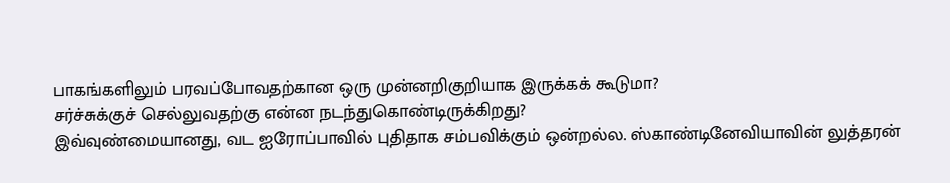பாகங்களிலும் பரவப்போவதற்கான ஒரு முன்னறிகுறியாக இருக்கக் கூடுமா?
சர்ச்சுக்குச் செல்லுவதற்கு என்ன நடந்துகொண்டிருக்கிறது?
இவ்வுண்மையானது, வட ஐரோப்பாவில் புதிதாக சம்பவிக்கும் ஒன்றல்ல. ஸ்காண்டினேவியாவின் லுத்தரன்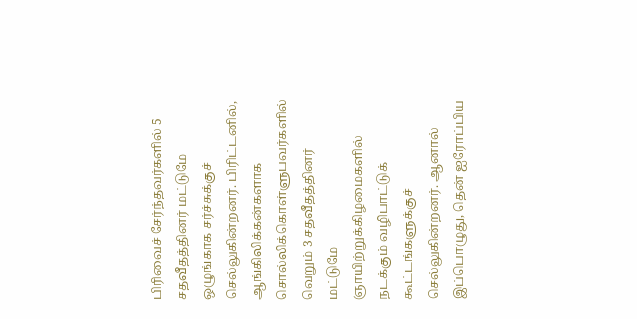பிரிவைச் சேர்ந்தவர்களில் 5 சதவீதத்தினர் மட்டுமே ஒழுங்காக சர்ச்சுக்குச் செல்லுகின்றனர். பிரிட்டனில், ஆங்கிலிக்கன்களாக சொல்லிக்கொள்ளுபவர்களில் வெறும் 3 சதவீதத்தினர் மட்டுமே ஞாயிற்றுக்கிழமைகளில் நடக்கும் வழிபாட்டுக் கூட்டங்களுக்குச் செல்லுகின்றனர். ஆனால் இப்பொழுது, தென் ஐரோப்பிய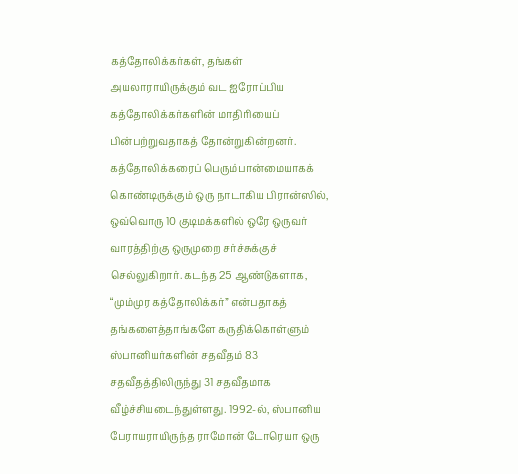கத்தோலிக்கர்கள், தங்கள் அயலாராயிருக்கும் வட ஐரோப்பிய கத்தோலிக்கர்களின் மாதிரியைப் பின்பற்றுவதாகத் தோன்றுகின்றனர்.
கத்தோலிக்கரைப் பெரும்பான்மையாகக் கொண்டிருக்கும் ஒரு நாடாகிய பிரான்ஸில், ஒவ்வொரு 10 குடிமக்களில் ஒரே ஒருவர் வாரத்திற்கு ஒருமுறை சர்ச்சுக்குச் செல்லுகிறார். கடந்த 25 ஆண்டுகளாக, “மும்முர கத்தோலிக்கர்” என்பதாகத் தங்களைத்தாங்களே கருதிக்கொள்ளும் ஸ்பானியர்களின் சதவீதம் 83 சதவீதத்திலிருந்து 31 சதவீதமாக வீழ்ச்சியடைந்துள்ளது. 1992-ல், ஸ்பானிய பேராயராயிருந்த ராமோன் டோரெயா ஒரு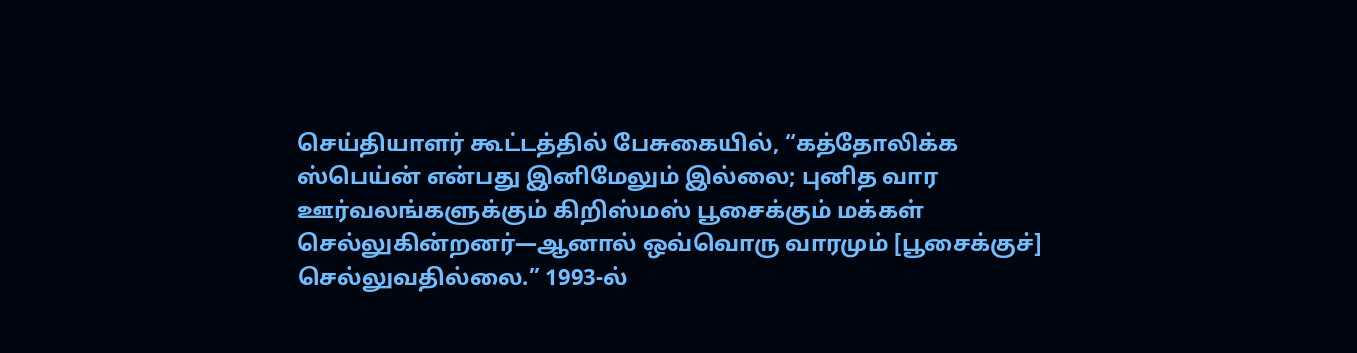செய்தியாளர் கூட்டத்தில் பேசுகையில், “கத்தோலிக்க ஸ்பெய்ன் என்பது இனிமேலும் இல்லை; புனித வார ஊர்வலங்களுக்கும் கிறிஸ்மஸ் பூசைக்கும் மக்கள் செல்லுகின்றனர்—ஆனால் ஒவ்வொரு வாரமும் [பூசைக்குச்] செல்லுவதில்லை.” 1993-ல்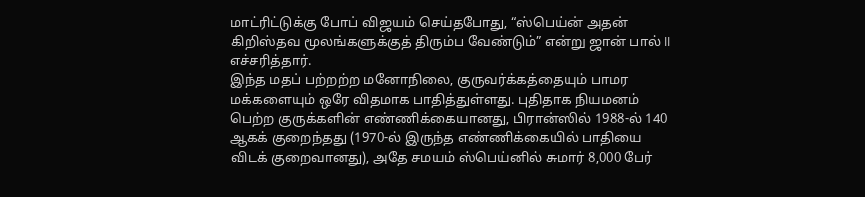மாட்ரிட்டுக்கு போப் விஜயம் செய்தபோது, “ஸ்பெய்ன் அதன் கிறிஸ்தவ மூலங்களுக்குத் திரும்ப வேண்டும்” என்று ஜான் பால் II எச்சரித்தார்.
இந்த மதப் பற்றற்ற மனோநிலை, குருவர்க்கத்தையும் பாமர மக்களையும் ஒரே விதமாக பாதித்துள்ளது. புதிதாக நியமனம் பெற்ற குருக்களின் எண்ணிக்கையானது, பிரான்ஸில் 1988-ல் 140 ஆகக் குறைந்தது (1970-ல் இருந்த எண்ணிக்கையில் பாதியை விடக் குறைவானது), அதே சமயம் ஸ்பெய்னில் சுமார் 8,000 பேர்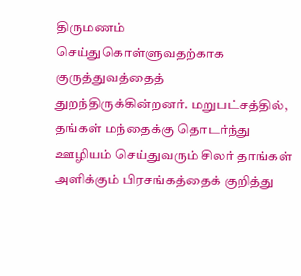திருமணம் செய்துகொள்ளுவதற்காக குருத்துவத்தைத் துறந்திருக்கின்றனர். மறுபட்சத்தில், தங்கள் மந்தைக்கு தொடர்ந்து ஊழியம் செய்துவரும் சிலர் தாங்கள் அளிக்கும் பிரசங்கத்தைக் குறித்து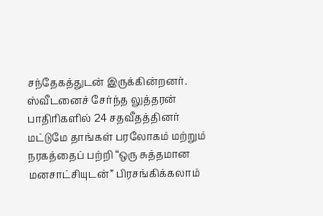சந்தேகத்துடன் இருக்கின்றனர். ஸ்வீடனைச் சேர்ந்த லுத்தரன் பாதிரிகளில் 24 சதவீதத்தினர் மட்டுமே தாங்கள் பரலோகம் மற்றும் நரகத்தைப் பற்றி “ஒரு சுத்தமான மனசாட்சியுடன்” பிரசங்கிக்கலாம்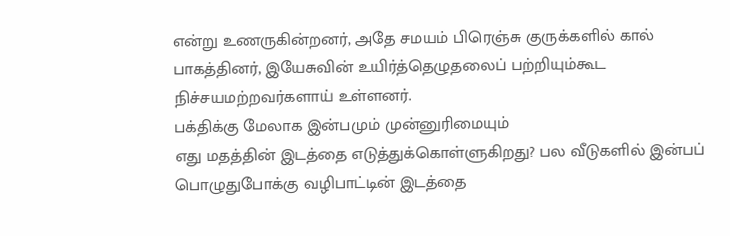என்று உணருகின்றனர், அதே சமயம் பிரெஞ்சு குருக்களில் கால் பாகத்தினர், இயேசுவின் உயிர்த்தெழுதலைப் பற்றியும்கூட நிச்சயமற்றவர்களாய் உள்ளனர்.
பக்திக்கு மேலாக இன்பமும் முன்னுரிமையும்
எது மதத்தின் இடத்தை எடுத்துக்கொள்ளுகிறது? பல வீடுகளில் இன்பப் பொழுதுபோக்கு வழிபாட்டின் இடத்தை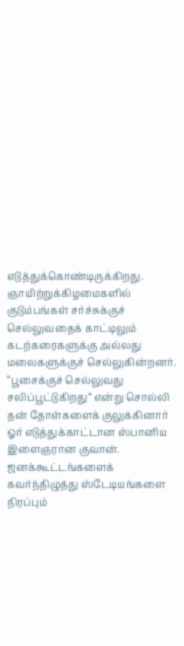எடுத்துக்கொண்டிருக்கிறது. ஞாயிற்றுக்கிழமைகளில் குடும்பங்கள் சர்ச்சுக்குச் செல்லுவதைக் காட்டிலும் கடற்கரைகளுக்கு அல்லது மலைகளுக்குச் செல்லுகின்றனர். “பூசைக்குச் செல்லுவது சலிப்பூட்டுகிறது” என்று சொல்லி தன் தோள்களைக் குலுக்கினார் ஓர் எடுத்துக்காட்டான ஸ்பானிய இளைஞரான குவான். ஜனக்கூட்டங்களைக் கவர்ந்திழுத்து ஸ்டேடியங்களை நிரப்பும்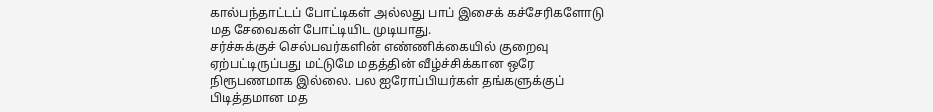கால்பந்தாட்டப் போட்டிகள் அல்லது பாப் இசைக் கச்சேரிகளோடு மத சேவைகள் போட்டியிட முடியாது.
சர்ச்சுக்குச் செல்பவர்களின் எண்ணிக்கையில் குறைவு ஏற்பட்டிருப்பது மட்டுமே மதத்தின் வீழ்ச்சிக்கான ஒரே நிரூபணமாக இல்லை. பல ஐரோப்பியர்கள் தங்களுக்குப் பிடித்தமான மத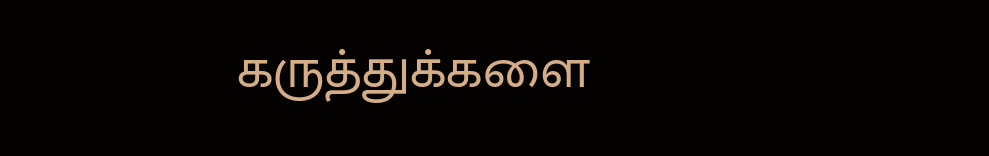கருத்துக்களை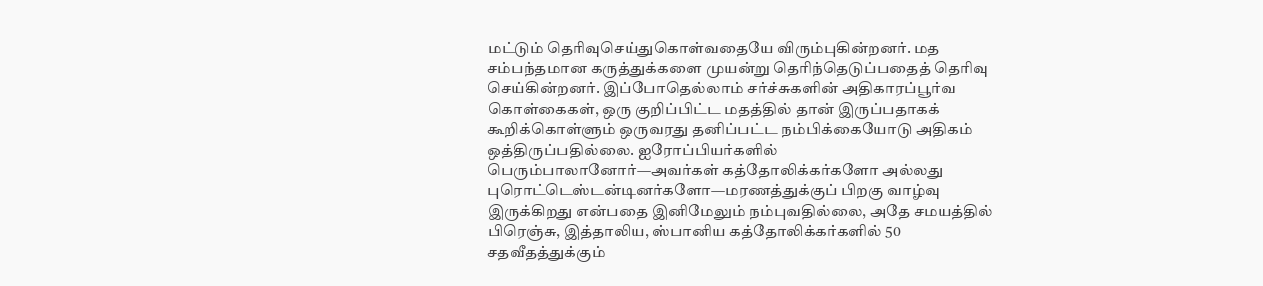மட்டும் தெரிவுசெய்துகொள்வதையே விரும்புகின்றனர். மத சம்பந்தமான கருத்துக்களை முயன்று தெரிந்தெடுப்பதைத் தெரிவு செய்கின்றனர். இப்போதெல்லாம் சர்ச்சுகளின் அதிகாரப்பூர்வ கொள்கைகள், ஒரு குறிப்பிட்ட மதத்தில் தான் இருப்பதாகக் கூறிக்கொள்ளும் ஒருவரது தனிப்பட்ட நம்பிக்கையோடு அதிகம் ஒத்திருப்பதில்லை. ஐரோப்பியர்களில் பெரும்பாலானோர்—அவர்கள் கத்தோலிக்கர்களோ அல்லது புரொட்டெஸ்டன்டினர்களோ—மரணத்துக்குப் பிறகு வாழ்வு இருக்கிறது என்பதை இனிமேலும் நம்புவதில்லை, அதே சமயத்தில் பிரெஞ்சு, இத்தாலிய, ஸ்பானிய கத்தோலிக்கர்களில் 50 சதவீதத்துக்கும்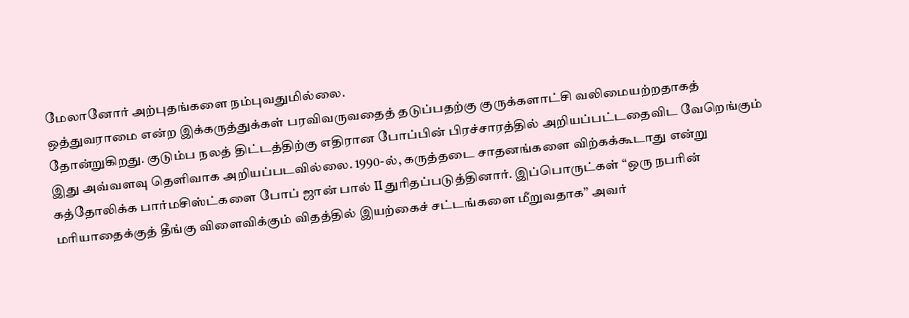மேலானோர் அற்புதங்களை நம்புவதுமில்லை.
ஒத்துவராமை என்ற இக்கருத்துக்கள் பரவிவருவதைத் தடுப்பதற்கு குருக்களாட்சி வலிமையற்றதாகத் தோன்றுகிறது. குடும்ப நலத் திட்டத்திற்கு எதிரான போப்பின் பிரச்சாரத்தில் அறியப்பட்டதைவிட வேறெங்கும் இது அவ்வளவு தெளிவாக அறியப்படவில்லை. 1990-ல், கருத்தடை சாதனங்களை விற்கக்கூடாது என்று கத்தோலிக்க பார்மசிஸ்ட்களை போப் ஜான் பால் II துரிதப்படுத்தினார். இப்பொருட்கள் “ஒரு நபரின் மரியாதைக்குத் தீங்கு விளைவிக்கும் விதத்தில் இயற்கைச் சட்டங்களை மீறுவதாக” அவர்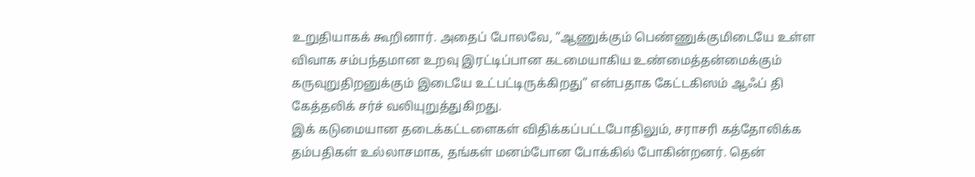உறுதியாகக் கூறினார். அதைப் போலவே, “ஆணுக்கும் பெண்ணுக்குமிடையே உள்ள விவாக சம்பந்தமான உறவு இரட்டிப்பான கடமையாகிய உண்மைத்தன்மைக்கும் கருவுறுதிறனுக்கும் இடையே உட்பட்டிருக்கிறது” என்பதாக கேட்டகிஸம் ஆஃப் தி கேத்தலிக் சர்ச் வலியுறுத்துகிறது.
இக் கடுமையான தடைக்கட்டளைகள் விதிக்கப்பட்டபோதிலும், சராசரி கத்தோலிக்க தம்பதிகள் உல்லாசமாக, தங்கள் மனம்போன போக்கில் போகின்றனர். தென்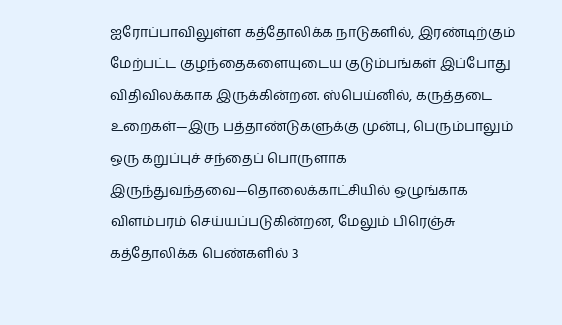ஐரோப்பாவிலுள்ள கத்தோலிக்க நாடுகளில், இரண்டிற்கும் மேற்பட்ட குழந்தைகளையுடைய குடும்பங்கள் இப்போது விதிவிலக்காக இருக்கின்றன. ஸ்பெய்னில், கருத்தடை உறைகள்—இரு பத்தாண்டுகளுக்கு முன்பு, பெரும்பாலும் ஒரு கறுப்புச் சந்தைப் பொருளாக இருந்துவந்தவை—தொலைக்காட்சியில் ஒழுங்காக விளம்பரம் செய்யப்படுகின்றன, மேலும் பிரெஞ்சு கத்தோலிக்க பெண்களில் 3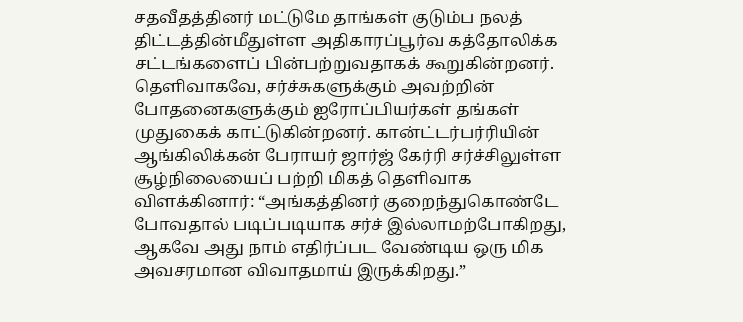சதவீதத்தினர் மட்டுமே தாங்கள் குடும்ப நலத் திட்டத்தின்மீதுள்ள அதிகாரப்பூர்வ கத்தோலிக்க சட்டங்களைப் பின்பற்றுவதாகக் கூறுகின்றனர்.
தெளிவாகவே, சர்ச்சுகளுக்கும் அவற்றின் போதனைகளுக்கும் ஐரோப்பியர்கள் தங்கள் முதுகைக் காட்டுகின்றனர். கான்ட்டர்பர்ரியின் ஆங்கிலிக்கன் பேராயர் ஜார்ஜ் கேர்ரி சர்ச்சிலுள்ள சூழ்நிலையைப் பற்றி மிகத் தெளிவாக விளக்கினார்: “அங்கத்தினர் குறைந்துகொண்டே போவதால் படிப்படியாக சர்ச் இல்லாமற்போகிறது, ஆகவே அது நாம் எதிர்ப்பட வேண்டிய ஒரு மிக அவசரமான விவாதமாய் இருக்கிறது.”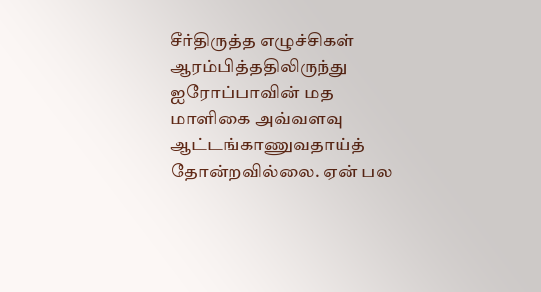சீர்திருத்த எழுச்சிகள் ஆரம்பித்ததிலிருந்து ஐரோப்பாவின் மத மாளிகை அவ்வளவு ஆட்டங்காணுவதாய்த் தோன்றவில்லை. ஏன் பல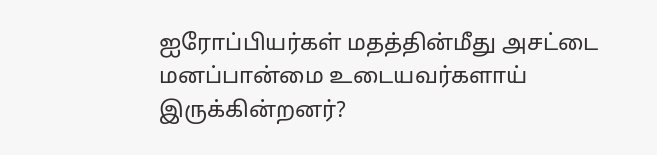ஐரோப்பியர்கள் மதத்தின்மீது அசட்டை மனப்பான்மை உடையவர்களாய் இருக்கின்றனர்?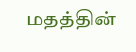மதத்தின்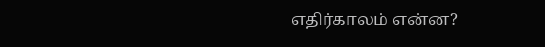எதிர்காலம் என்ன?